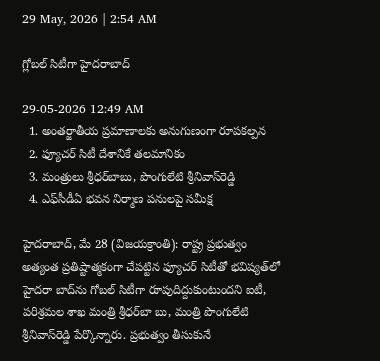29 May, 2026 | 2:54 AM

గ్లోబల్ సిటీగా హైదరాబాద్

29-05-2026 12:49 AM
  1. అంతర్జాతీయ ప్రమాణాలకు అనుగుణంగా రూపకల్పన
  2. ఫ్యూచర్ సిటీ దేశానికే తలమానికం
  3. మంత్రులు శ్రీధర్‌బాబు, పొంగులేటి శ్రీనివాస్‌రెడ్డి
  4. ఎఫ్‌సీడీఏ భవన నిర్మాణ పనులపై సమీక్ష

హైదరాబాద్, మే 28 (విజయక్రాంతి): రాష్ట్ర ప్రభుత్వం అత్యంత ప్రతిష్టాత్మకంగా చేపట్టిన ఫ్యూచర్ సిటీతో భవిష్యత్‌లో హైదరా బాద్‌ను గోబల్ సిటీగా రూపుదిద్దుకుంటుందని ఐటీ, పరిశ్రమల శాఖ మంత్రి శ్రీధర్‌బా బు, మంత్రి పొంగులేటి శ్రీనివాస్‌రెడ్డి పేర్కొన్నారు. ప్రభుత్వం తీసుకునే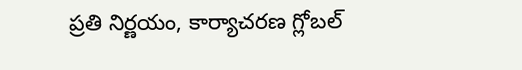ప్రతి నిర్ణయం, కార్యాచరణ గ్లోబల్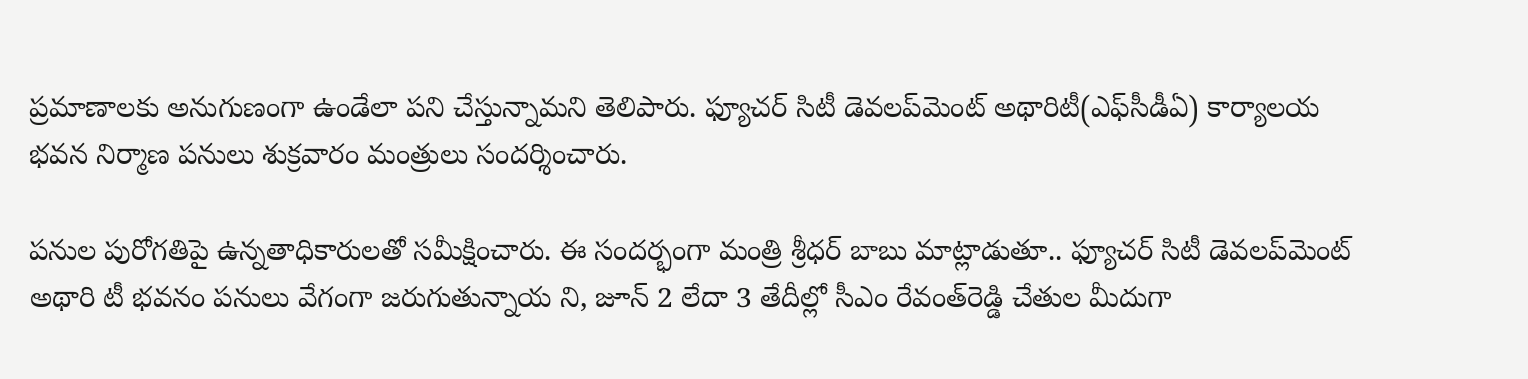ప్రమాణాలకు అనుగుణంగా ఉండేలా పని చేస్తున్నామని తెలిపారు. ఫ్యూచర్ సిటీ డెవలప్‌మెంట్ అథారిటీ(ఎఫ్‌సీడీఏ) కార్యాలయ భవన నిర్మాణ పనులు శుక్రవారం మంత్రులు సందర్శించారు.

పనుల పురోగతిపై ఉన్నతాధికారులతో సమీక్షించారు. ఈ సందర్భంగా మంత్రి శ్రీధర్ బాబు మాట్లాడుతూ.. ఫ్యూచర్ సిటీ డెవలప్‌మెంట్ అథారి టీ భవనం పనులు వేగంగా జరుగుతున్నాయ ని, జూన్ 2 లేదా 3 తేదీల్లో సీఎం రేవంత్‌రెడ్డి చేతుల మీదుగా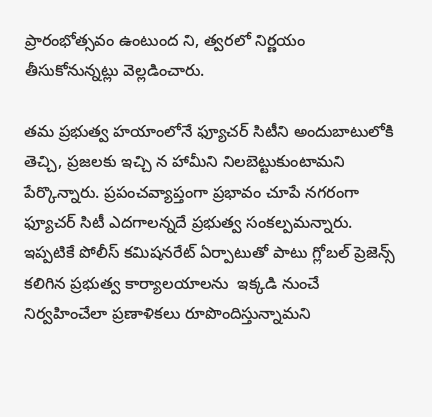ప్రారంభోత్సవం ఉంటుంద ని, త్వరలో నిర్ణయం తీసుకోనున్నట్లు వెల్లడించారు.

తమ ప్రభుత్వ హయాంలోనే ఫ్యూచర్ సిటీని అందుబాటులోకి తెచ్చి, ప్రజలకు ఇచ్చి న హామీని నిలబెట్టుకుంటామని పేర్కొన్నారు. ప్రపంచవ్యాప్తంగా ప్రభావం చూపే నగరంగా ఫ్యూచర్ సిటీ ఎదగాలన్నదే ప్రభుత్వ సంకల్పమన్నారు. ఇప్పటికే పోలీస్ కమిషనరేట్ ఏర్పాటుతో పాటు గ్లోబల్ ప్రెజెన్స్ కలిగిన ప్రభుత్వ కార్యాలయాలను  ఇక్కడి నుంచే నిర్వహించేలా ప్రణాళికలు రూపొందిస్తున్నామని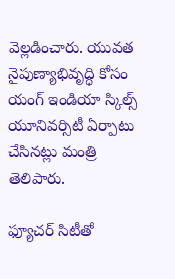వెల్లడించారు. యువత నైపుణ్యాభివృద్ధి కోసం యంగ్ ఇండియా స్కిల్స్ యూనివర్సిటీ ఏర్పాటు చేసినట్లు మంత్రి తెలిపారు.

ఫ్యూచర్ సిటీతో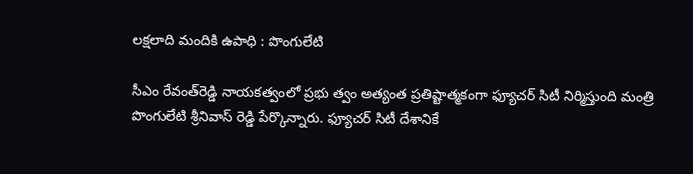లక్షలాది మందికి ఉపాధి : పొంగులేటి

సీఎం రేవంత్‌రెడ్డి నాయకత్వంలో ప్రభు త్వం అత్యంత ప్రతిష్టాత్మకంగా ఫ్యూచర్ సిటీ నిర్మిస్తుంది మంత్రి పొంగులేటి శ్రీనివాస్ రెడ్డి పేర్కొన్నారు. ఫ్యూచర్ సిటీ దేశానికే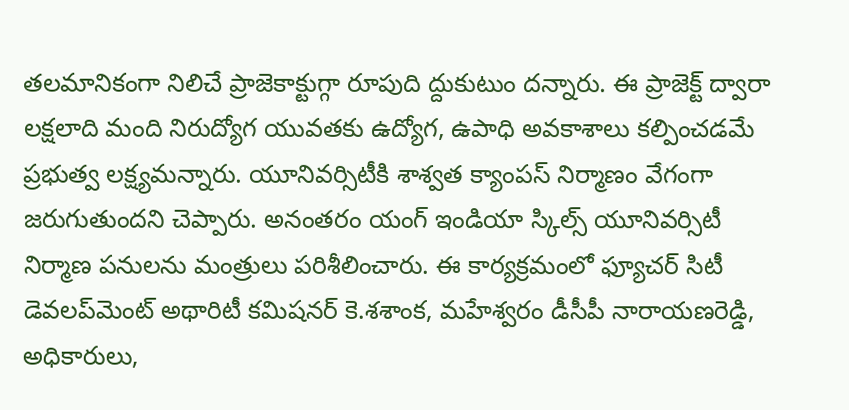తలమానికంగా నిలిచే ప్రాజెకాక్టుగ్గా రూపుది ద్దుకుటుం దన్నారు. ఈ ప్రాజెక్ట్ ద్వారా లక్షలాది మంది నిరుద్యోగ యువతకు ఉద్యోగ, ఉపాధి అవకాశాలు కల్పించడమే ప్రభుత్వ లక్ష్యమన్నారు. యూనివర్సిటీకి శాశ్వత క్యాంపస్ నిర్మాణం వేగంగా జరుగుతుందని చెప్పారు. అనంతరం యంగ్ ఇండియా స్కిల్స్ యూనివర్సిటీ నిర్మాణ పనులను మంత్రులు పరిశీలించారు. ఈ కార్యక్రమంలో ఫ్యూచర్ సిటీ డెవలప్‌మెంట్ అథారిటీ కమిషనర్ కె.శశాంక, మహేశ్వరం డీసీపీ నారాయణరెడ్డి, అధికారులు,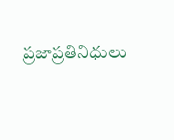ప్రజాప్రతినిధులు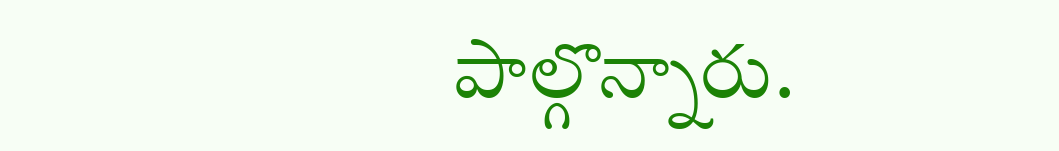పాల్గొన్నారు.